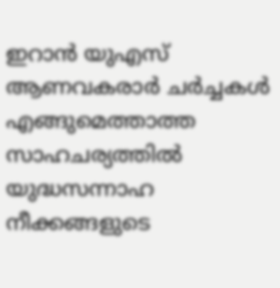ഇറാന്‍ യുഎസ് ആണവകരാര്‍ ചര്‍ച്ചകള്‍ എങ്ങുമെത്താത്ത സാഹചര്യത്തില്‍ യുദ്ധസന്നാഹ നീക്കങ്ങളുടെ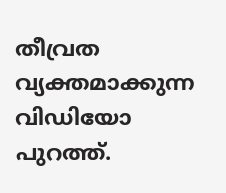തീവ്രത വ്യക്തമാക്കുന്ന വിഡിയോ പുറത്ത്.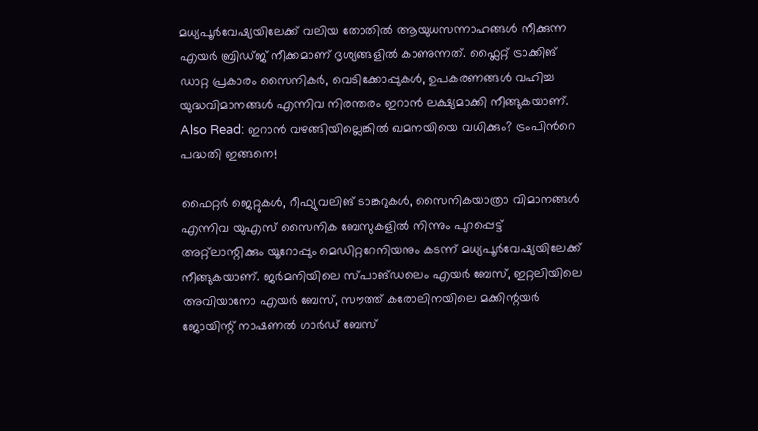മധ്യപൂര്‍വേഷ്യയിലേക്ക് വലിയ തോതില്‍ ആയുധസന്നാഹങ്ങള്‍ നീക്കുന്ന എയര്‍ ബ്രിഡ്ജ് നീക്കമാണ് ദൃശ്യങ്ങളില്‍ കാണുന്നത്. ഫ്ലൈറ്റ് ട്രാക്കിങ് ഡാറ്റ പ്രകാരം സൈനികര്‍, വെടിക്കോപ്പുകള്‍, ഉപകരണങ്ങള്‍ വഹിച്ച യുദ്ധവിമാനങ്ങള്‍ എന്നിവ നിരന്തരം ഇറാന്‍ ലക്ഷ്യമാക്കി നീങ്ങുകയാണ്. Also Read: ഇറാന്‍ വഴങ്ങിയില്ലെങ്കില്‍ ഖമനയിയെ വധിക്കും? ട്രംപിന്‍റെ പദ്ധതി ഇങ്ങനെ!

ഫൈറ്റര്‍ ജെറ്റുകള്‍, റീഫ്യുവലിങ് ടാങ്കറുകള്‍, സൈനികയാത്രാ വിമാനങ്ങള്‍ എന്നിവ യുഎസ് സൈനിക ബേസുകളില്‍ നിന്നും പുറപ്പെട്ട് അറ്റ്ലാന്റിക്കും യൂറോപ്പും മെഡിറ്ററേനിയനും കടന്ന് മധ്യപൂര്‍വേഷ്യയിലേക്ക് നീങ്ങുകയാണ്. ജർമനിയിലെ സ്പാങ്ഡലെം എയർ ബേസ്, ഇറ്റലിയിലെ അവിയാനോ എയർ ബേസ്, സൗത്ത് കരോലിനയിലെ മക്കിന്റയർ ജോയിന്റ് നാഷണൽ ഗാർഡ് ബേസ്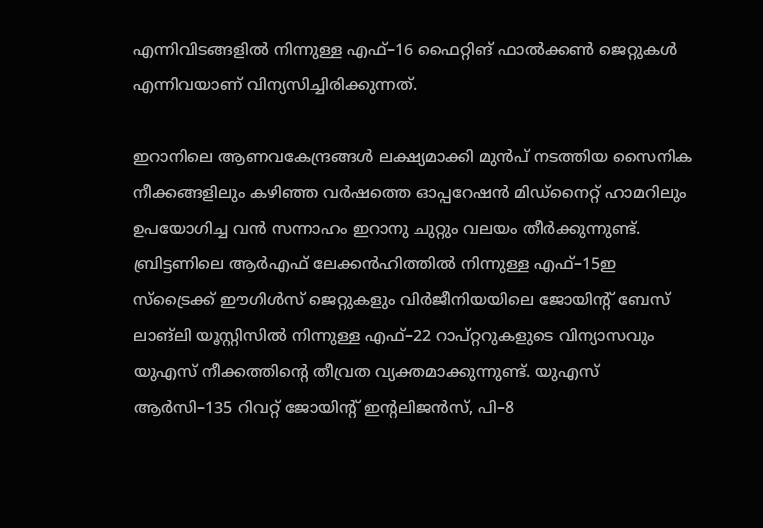എന്നിവിടങ്ങളിൽ നിന്നുള്ള എഫ്–16 ഫൈറ്റിങ് ഫാൽക്കൺ ജെറ്റുകൾ എന്നിവയാണ് വിന്യസിച്ചിരിക്കുന്നത്.

ഇറാനിലെ‍ ആണവകേന്ദ്രങ്ങള്‍ ലക്ഷ്യമാക്കി മുന്‍പ് നടത്തിയ സൈനിക നീക്കങ്ങളിലും കഴിഞ്ഞ വര്‍ഷത്തെ ഓപ്പറേഷന്‍ മിഡ്നൈറ്റ് ഹാമറിലും ഉപയോഗിച്ച വന്‍ സന്നാഹം ഇറാനു ചുറ്റും വലയം തീര്‍ക്കുന്നുണ്ട്. ബ്രിട്ടണിലെ ആര്‍എഫ് ലേക്കന്‍ഹിത്തില്‍ നിന്നുള്ള എഫ്–15ഇ സ്ട്രൈക്ക് ഈഗിള്‍സ് ജെറ്റുകളും വിര്‍ജീനിയയിലെ ജോയിന്റ് ബേസ് ലാങ്‌ലി യൂസ്റ്റിസില്‍ നിന്നുള്ള എഫ്–22 റാപ്റ്ററുകളുടെ വിന്യാസവും യുഎസ് നീക്കത്തിന്റെ തീവ്രത വ്യക്തമാക്കുന്നുണ്ട്. യുഎസ് ആര്‍സി–135 റിവറ്റ് ജോയിന്റ് ഇന്റലിജന്‍സ്, പി–8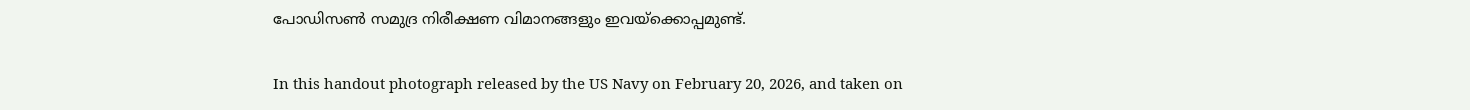പോഡിസണ്‍ സമുദ്ര നിരീക്ഷണ വിമാനങ്ങളും ഇവയ്ക്കൊപ്പമുണ്ട്.

In this handout photograph released by the US Navy on February 20, 2026, and taken on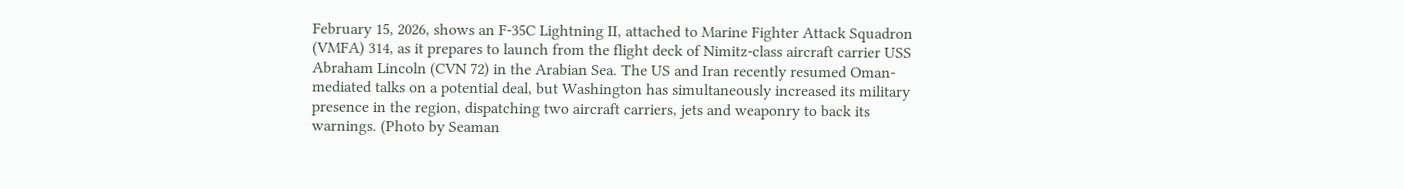February 15, 2026, shows an F-35C Lightning II, attached to Marine Fighter Attack Squadron (VMFA) 314, as it prepares to launch from the flight deck of Nimitz-class aircraft carrier USS Abraham Lincoln (CVN 72) in the Arabian Sea. The US and Iran recently resumed Oman-mediated talks on a potential deal, but Washington has simultaneously increased its military presence in the region, dispatching two aircraft carriers, jets and weaponry to back its warnings. (Photo by Seaman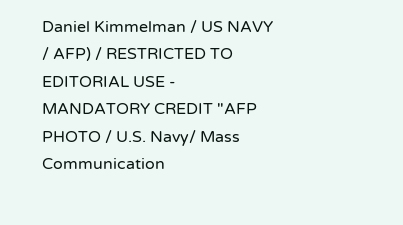Daniel Kimmelman / US NAVY / AFP) / RESTRICTED TO EDITORIAL USE - MANDATORY CREDIT "AFP PHOTO / U.S. Navy/ Mass Communication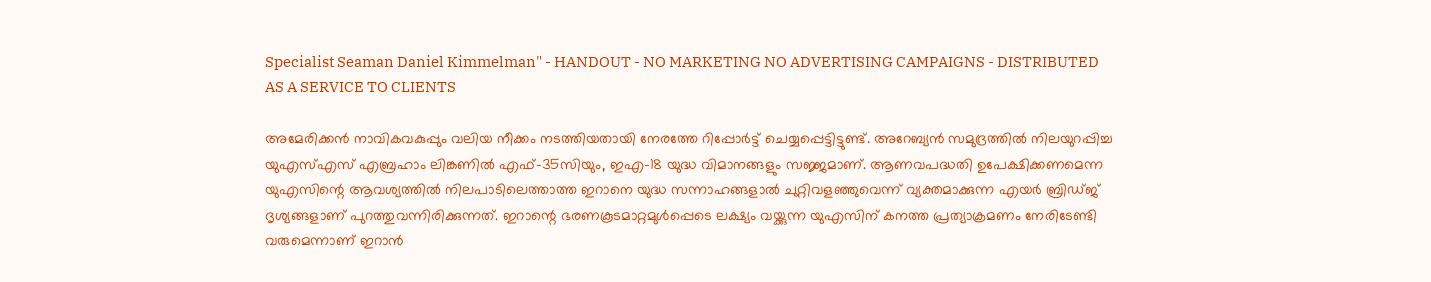Specialist Seaman Daniel Kimmelman" - HANDOUT - NO MARKETING NO ADVERTISING CAMPAIGNS - DISTRIBUTED AS A SERVICE TO CLIENTS

അമേരിക്കന്‍ നാവികവകുപ്പും വലിയ നീക്കം നടത്തിയതായി നേരത്തേ റിപ്പോര്‍ട്ട് ചെയ്യപ്പെട്ടിട്ടുണ്ട്. അറേബ്യന്‍ സമുദ്രത്തില്‍ നിലയുറപ്പിച്ച യുഎസ്എസ് എബ്രഹാം ലിങ്കണില്‍ എഫ്–35സിയും, ഇഎ–18 യുദ്ധ വിമാനങ്ങളും സജ്ജമാണ്. ആണവപദ്ധതി ഉപേക്ഷിക്കണമെന്ന യുഎസിന്റെ ആവശ്യത്തില്‍ നിലപാടിലെത്താത്ത ഇറാനെ യുദ്ധ സന്നാഹങ്ങളാല്‍ ചുറ്റിവളഞ്ഞുവെന്ന് വ്യക്തമാക്കുന്ന എയര്‍ ബ്രിഡ്ജ്  ദൃശ്യങ്ങളാണ് പുറത്തുവന്നിരിക്കുന്നത്. ഇറാന്റെ ഭരണകൂടമാറ്റമുള്‍പ്പെടെ ലക്ഷ്യം വയ്ക്കുന്ന യുഎസിന് കനത്ത പ്രത്യാക്രമണം നേരിടേണ്ടി വരുമെന്നാണ് ഇറാന്‍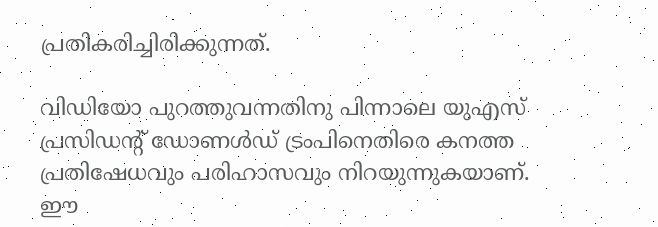പ്രതികരിച്ചിരിക്കുന്നത്.

വിഡിയോ പുറത്തുവന്നതിനു പിന്നാലെ യുഎസ് പ്രസിഡന്റ് ഡോണള്‍ഡ് ട്രംപിനെതിരെ കനത്ത പ്രതിഷേധവും പരിഹാസവും നിറയുന്നുകയാണ്. ഈ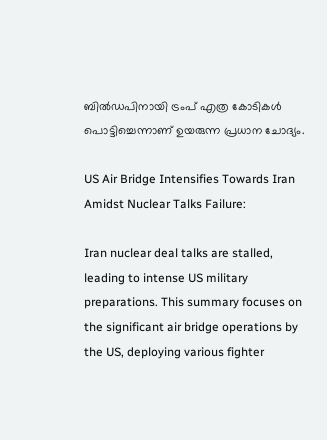ബില്‍‍ഡപിനായി ട്രംപ് എത്ര കോടികള്‍ പൊട്ടിച്ചെന്നാണ് ഉയരുന്ന പ്രധാന ചോദ്യം.

US Air Bridge Intensifies Towards Iran Amidst Nuclear Talks Failure:

Iran nuclear deal talks are stalled, leading to intense US military preparations. This summary focuses on the significant air bridge operations by the US, deploying various fighter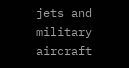jets and military aircraft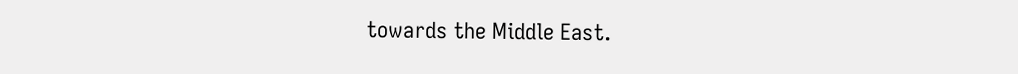towards the Middle East.